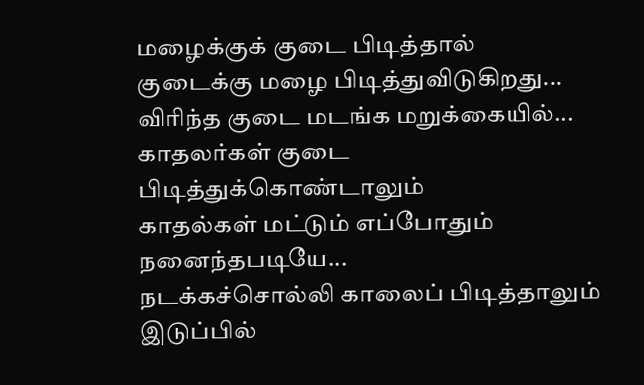மழைக்குக் குடை பிடித்தால்
குடைக்கு மழை பிடித்துவிடுகிறது...
விரிந்த குடை மடங்க மறுக்கையில்...
காதலர்கள் குடை பிடித்துக்கொண்டாலும்
காதல்கள் மட்டும் எப்போதும் நனைந்தபடியே...
நடக்கச்சொல்லி காலைப் பிடித்தாலும்
இடுப்பில்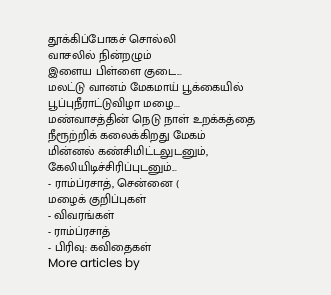தூக்கிப்போகச் சொல்லி
வாசலில் நின்றழும்
இளைய பிள்ளை குடை...
மலட்டு வானம் மேகமாய் பூக்கையில்
பூப்புநீராட்டுவிழா மழை...
மண்வாசத்தின் நெடு நாள் உறக்கத்தை
நீரூற்றிக் கலைக்கிறது மேகம்
மின்னல் கண்சிமிட்டலுடனும்,
கேலியிடிச்சிரிப்புடனும்...
- ராம்ப்ரசாத், சென்னை (
மழைக் குறிப்புகள்
- விவரங்கள்
- ராம்ப்ரசாத்
- பிரிவு: கவிதைகள்
More articles by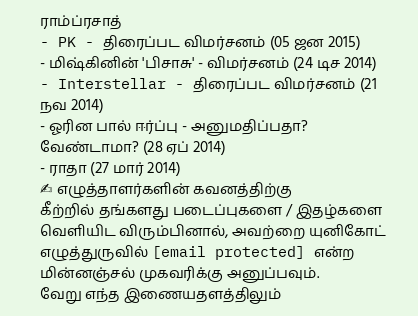ராம்ப்ரசாத்
- PK - திரைப்பட விமர்சனம் (05 ஜன 2015)
- மிஷ்கினின் 'பிசாசு' - விமர்சனம் (24 டிச 2014)
- Interstellar - திரைப்பட விமர்சனம் (21 நவ 2014)
- ஓரின பால் ஈர்ப்பு - அனுமதிப்பதா? வேண்டாமா? (28 ஏப் 2014)
- ராதா (27 மார் 2014)
✍ எழுத்தாளர்களின் கவனத்திற்கு
கீற்றில் தங்களது படைப்புகளை / இதழ்களை வெளியிட விரும்பினால், அவற்றை யுனிகோட் எழுத்துருவில் [email protected] என்ற மின்னஞ்சல் முகவரிக்கு அனுப்பவும்.
வேறு எந்த இணையதளத்திலும்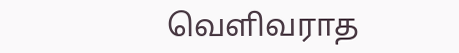வெளிவராத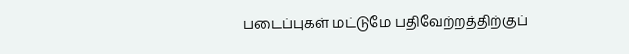படைப்புகள் மட்டுமே பதிவேற்றத்திற்குப்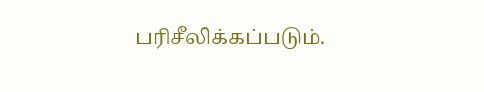பரிசீலிக்கப்படும்.